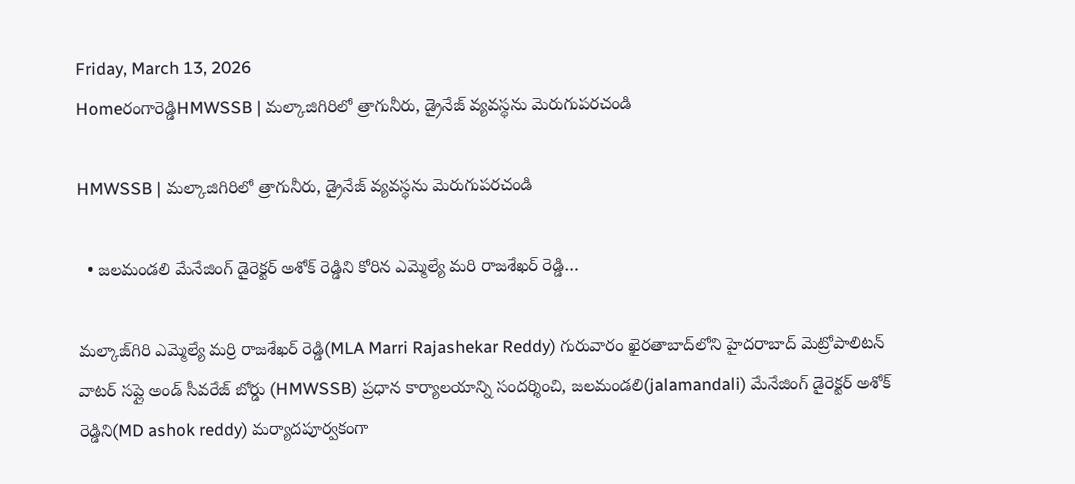Friday, March 13, 2026
Homeరంగారెడ్డిHMWSSB | మల్కాజిగిరిలో త్రాగునీరు, డ్రైనేజ్ వ్యవస్థను మెరుగుపరచండి

HMWSSB | మల్కాజిగిరిలో త్రాగునీరు, డ్రైనేజ్ వ్యవస్థను మెరుగుపరచండి

  • జలమండలి మేనేజింగ్ డైరెక్టర్ అశోక్ రెడ్డిని కోరిన ఎమ్మెల్యే మరి రాజశేఖర్ రెడ్డి…

మల్కాజ్‌గిరి ఎమ్మెల్యే మర్రి రాజశేఖర్ రెడ్డి(MLA Marri Rajashekar Reddy) గురువారం ఖైరతాబాద్‌లోని హైదరాబాద్ మెట్రోపాలిటన్ వాటర్ సప్లై అండ్ సీవరేజ్ బోర్డు (HMWSSB) ప్రధాన కార్యాలయాన్ని సందర్శించి, జలమండలి(jalamandali) మేనేజింగ్ డైరెక్టర్ అశోక్ రెడ్డిని(MD ashok reddy) మర్యాదపూర్వకంగా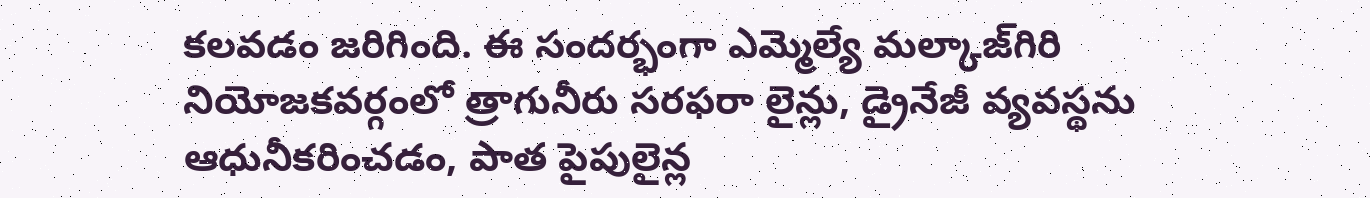కలవడం జరిగింది. ఈ సందర్భంగా ఎమ్మెల్యే మల్కాజ్‌గిరి నియోజకవర్గంలో త్రాగునీరు సరఫరా లైన్లు, డ్రైనేజీ వ్యవస్థను ఆధునీకరించడం, పాత పైపులైన్ల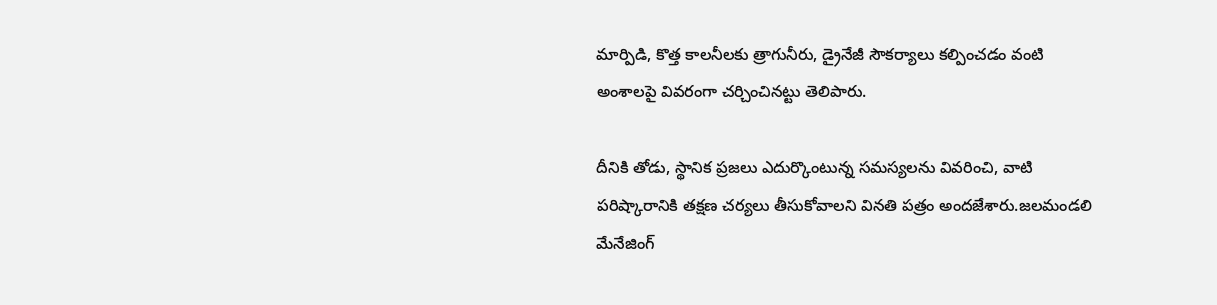మార్పిడి, కొత్త కాలనీలకు త్రాగునీరు, డ్రైనేజీ సౌకర్యాలు కల్పించడం వంటి అంశాలపై వివరంగా చర్చించినట్టు తెలిపారు.

దీనికి తోడు, స్థానిక ప్రజలు ఎదుర్కొంటున్న సమస్యలను వివరించి, వాటి పరిష్కారానికి తక్షణ చర్యలు తీసుకోవాలని వినతి పత్రం అందజేశారు.జలమండలి మేనేజింగ్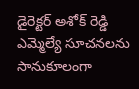డైరెక్టర్ అశోక్ రెడ్డి ఎమ్మెల్యే సూచనలను సానుకూలంగా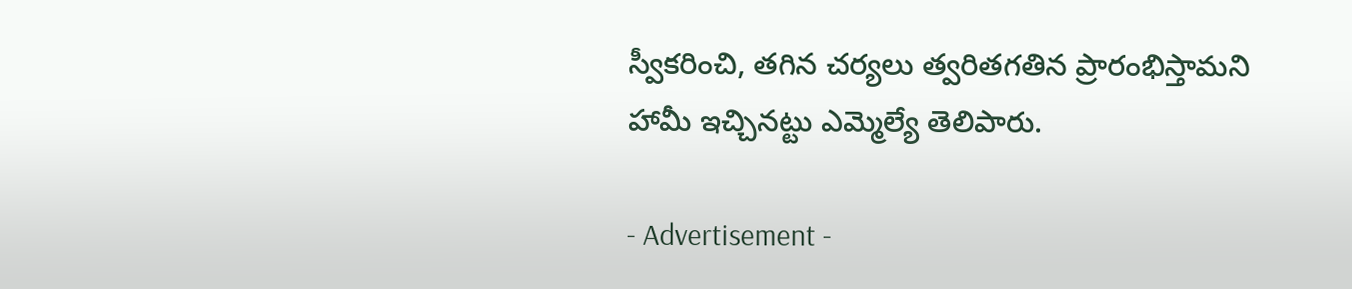స్వీకరించి, తగిన చర్యలు త్వరితగతిన ప్రారంభిస్తామని హామీ ఇచ్చినట్టు ఎమ్మెల్యే తెలిపారు.

- Advertisement -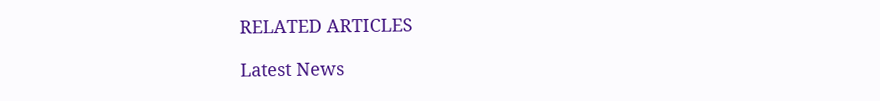RELATED ARTICLES

Latest News